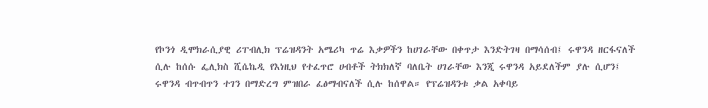የኮንጎ ዲሞክራሲያዊ ሪፐብሊክ ፕሬዝዳንት አሜሪካ ጥሬ እቃዎችን ከሀገራቸው በቀጥታ እንድትገዛ በማሳሰብ፤ ሩዋንዳ ዘርፋናለች ሲሉ ከሰሱ ፌሊክስ ሺሴኬዲ የእነዚህ የተፈጥሮ ሀብቶች ትክክለኛ ባለቤት ሀገራቸው እንጂ ሩዋንዳ አይደለችም ያሉ ሲሆን፤ ሩዋንዳ ብጥብጥን ተገን በማድረግ ምዝበራ ፈፅማብናለች ሲሉ ከሰዋል። የፕሬዝዳንቱ ቃል አቀባይ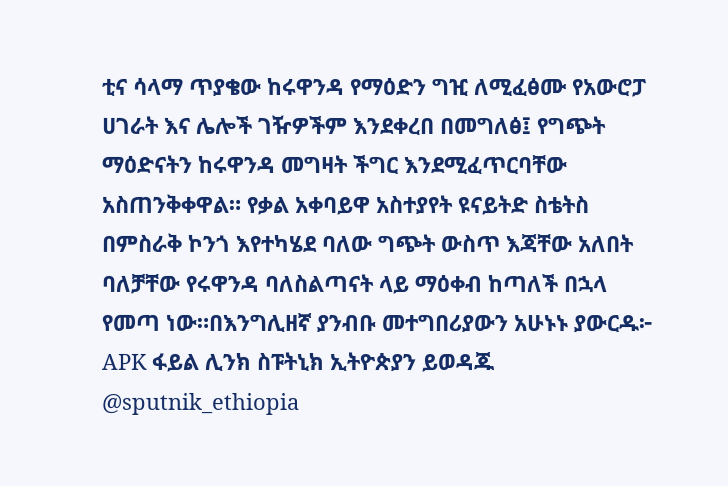ቲና ሳላማ ጥያቄው ከሩዋንዳ የማዕድን ግዢ ለሚፈፅሙ የአውሮፓ ሀገራት እና ሌሎች ገዥዎችም እንደቀረበ በመግለፅ፤ የግጭት ማዕድናትን ከሩዋንዳ መግዛት ችግር እንደሚፈጥርባቸው አስጠንቅቀዋል። የቃል አቀባይዋ አስተያየት ዩናይትድ ስቴትስ በምስራቅ ኮንጎ እየተካሄደ ባለው ግጭት ውስጥ እጃቸው አለበት ባለቻቸው የሩዋንዳ ባለስልጣናት ላይ ማዕቀብ ከጣለች በኋላ የመጣ ነው።በእንግሊዘኛ ያንብቡ መተግበሪያውን አሁኑኑ ያውርዱ፦ APK ፋይል ሊንክ ስፑትኒክ ኢትዮጵያን ይወዳጁ @sputnik_ethiopia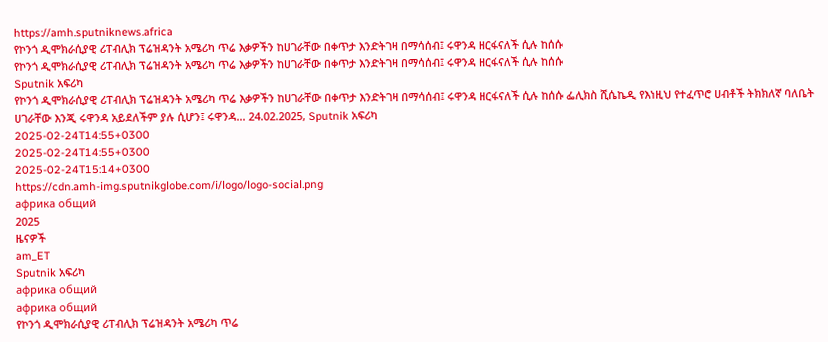https://amh.sputniknews.africa
የኮንጎ ዲሞክራሲያዊ ሪፐብሊክ ፕሬዝዳንት አሜሪካ ጥሬ እቃዎችን ከሀገራቸው በቀጥታ እንድትገዛ በማሳሰብ፤ ሩዋንዳ ዘርፋናለች ሲሉ ከሰሱ
የኮንጎ ዲሞክራሲያዊ ሪፐብሊክ ፕሬዝዳንት አሜሪካ ጥሬ እቃዎችን ከሀገራቸው በቀጥታ እንድትገዛ በማሳሰብ፤ ሩዋንዳ ዘርፋናለች ሲሉ ከሰሱ
Sputnik አፍሪካ
የኮንጎ ዲሞክራሲያዊ ሪፐብሊክ ፕሬዝዳንት አሜሪካ ጥሬ እቃዎችን ከሀገራቸው በቀጥታ እንድትገዛ በማሳሰብ፤ ሩዋንዳ ዘርፋናለች ሲሉ ከሰሱ ፌሊክስ ሺሴኬዲ የእነዚህ የተፈጥሮ ሀብቶች ትክክለኛ ባለቤት ሀገራቸው እንጂ ሩዋንዳ አይደለችም ያሉ ሲሆን፤ ሩዋንዳ... 24.02.2025, Sputnik አፍሪካ
2025-02-24T14:55+0300
2025-02-24T14:55+0300
2025-02-24T15:14+0300
https://cdn.amh-img.sputnikglobe.com/i/logo/logo-social.png
африка общий
2025
ዜናዎች
am_ET
Sputnik አፍሪካ
африка общий
африка общий
የኮንጎ ዲሞክራሲያዊ ሪፐብሊክ ፕሬዝዳንት አሜሪካ ጥሬ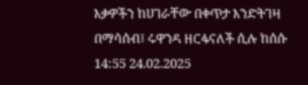እቃዎችን ከሀገራቸው በቀጥታ እንድትገዛ በማሳሰብ፤ ሩዋንዳ ዘርፋናለች ሲሉ ከሰሱ
14:55 24.02.2025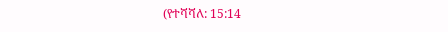(የተሻሻለ: 15:14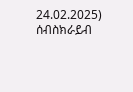24.02.2025)
ሰብስክራይብ